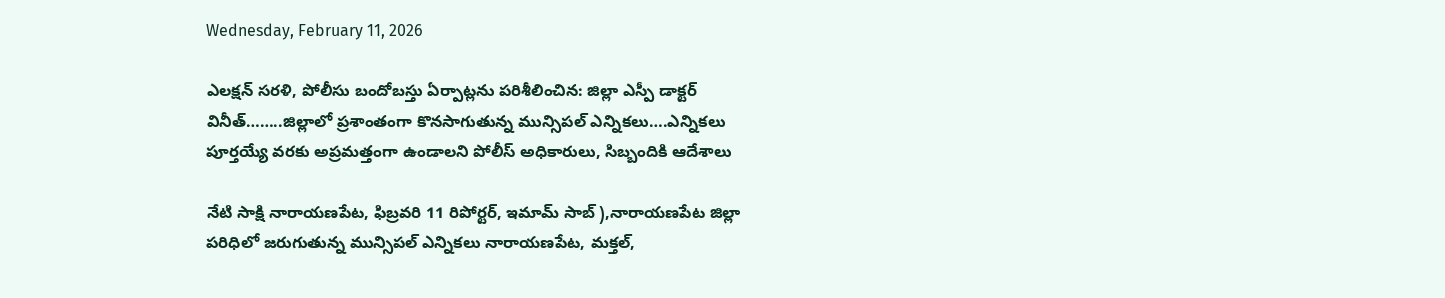Wednesday, February 11, 2026

ఎలక్షన్ సరళి, పోలీసు బందోబస్తు ఏర్పాట్లను పరిశీలించిన: జిల్లా ఎస్పీ డాక్టర్ వినీత్……..జిల్లాలో ప్రశాంతంగా కొనసాగుతున్న మున్సిపల్ ఎన్నికలు….ఎన్నికలు పూర్తయ్యే వరకు అప్రమత్తంగా ఉండాలని పోలీస్ అధికారులు, సిబ్బందికి ఆదేశాలు

నేటి సాక్షి నారాయణపేట, ఫిబ్రవరి 11 రిపోర్టర్, ఇమామ్ సాబ్ ),నారాయణపేట జిల్లా పరిధిలో జరుగుతున్న మున్సిపల్ ఎన్నికలు నారాయణపేట, మక్తల్,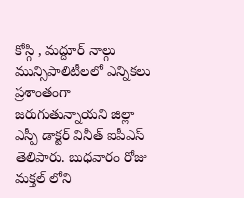కోస్గి , మద్దూర్ నాల్గు మున్సిపాలిటీలలో ఎన్నికలు ప్రశాంతంగా జరుగుతున్నాయని జిల్లా ఎస్పీ డాక్టర్ వినీత్ ఐపీఎస్ తెలిపారు. బుధవారం రోజు మక్తల్ లోని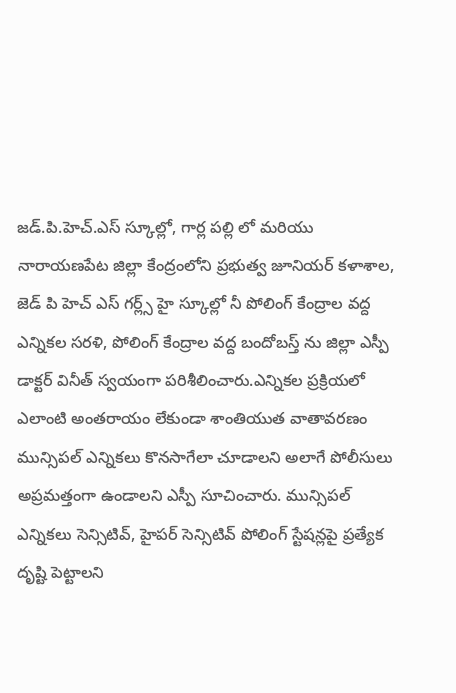జడ్.పి.హెచ్.ఎస్ స్కూల్లో, గార్ల పల్లి లో మరియు నారాయణపేట జిల్లా కేంద్రంలోని ప్రభుత్వ జూనియర్ కళాశాల, జెడ్ పి హెచ్ ఎస్ గర్ల్స్ హై స్కూల్లో నీ పోలింగ్ కేంద్రాల వద్ద ఎన్నికల సరళి, పోలింగ్ కేంద్రాల వద్ద బందోబస్త్ ను జిల్లా ఎస్పీ డాక్టర్ వినీత్ స్వయంగా పరిశీలించారు.ఎన్నికల ప్రక్రియలో ఎలాంటి అంతరాయం లేకుండా శాంతియుత వాతావరణం మున్సిపల్ ఎన్నికలు కొనసాగేలా చూడాలని అలాగే పోలీసులు అప్రమత్తంగా ఉండాలని ఎస్పీ సూచించారు. మున్సిపల్ ఎన్నికలు సెన్సిటివ్, హైపర్ సెన్సిటివ్ పోలింగ్ స్టేషన్లపై ప్రత్యేక దృష్టి పెట్టాలని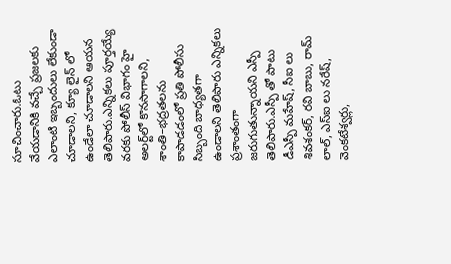సూచించారు.ఓటు వేయడానికి వచ్చే ప్రజలకు ఎలాంటి ఇబ్బందులు లేకుండా చూడాలని, క్యూ లైన్ లో ఉండేలా చూడాలని ఆయన తెలిపారు.ఎన్నికలు పూర్తయ్యే వరకు పోలీస్ విభాగం హై అలర్ట్‌లో కొనసాగాలని, శాంతి–భద్రతలను కాపాడడంలో ప్రతి పోలీసు సిబ్బంది బాధ్యతగా ఉండాలని తెలిపారు ఎన్నికలు ప్రశాంతంగా జరుగుతున్నాయని ఎస్పీ తెలిపారు.ఎస్పీ తో పాటు డీఎస్పీ మహేష్, సీఐ లు శివశంకర్, రవి బాబు, రామ్ లాల్, ఎస్ఐ లు నరేష్, వెంకటేశ్వర్లు,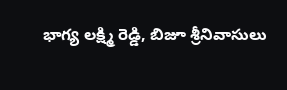భాగ్య లక్ష్మి రెడ్డి, బిజూ శ్రీనివాసులు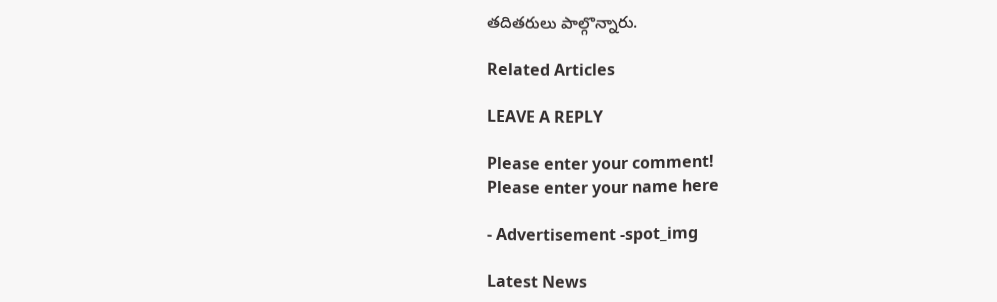తదితరులు పాల్గొన్నారు.

Related Articles

LEAVE A REPLY

Please enter your comment!
Please enter your name here

- Advertisement -spot_img

Latest News